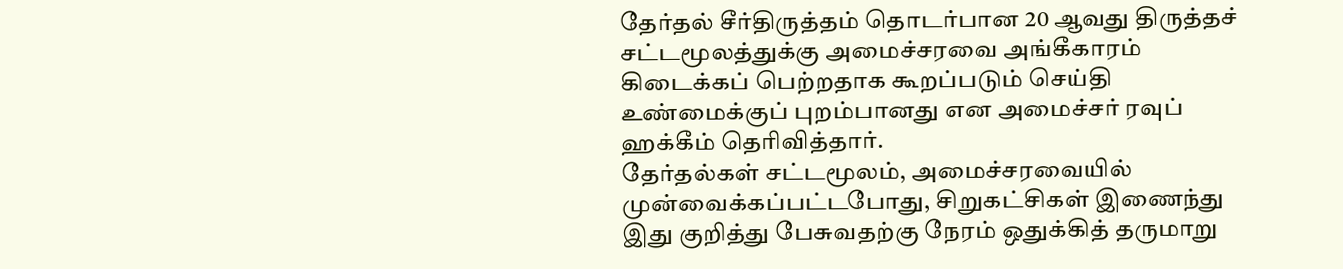தேர்தல் சீர்திருத்தம் தொடர்பான 20 ஆவது திருத்தச் சட்டமூலத்துக்கு அமைச்சரவை அங்கீகாரம் கிடைக்கப் பெற்றதாக கூறப்படும் செய்தி உண்மைக்குப் புறம்பானது என அமைச்சர் ரவுப் ஹக்கீம் தெரிவித்தார்.
தேர்தல்கள் சட்டமூலம், அமைச்சரவையில் முன்வைக்கப்பட்டபோது, சிறுகட்சிகள் இணைந்து இது குறித்து பேசுவதற்கு நேரம் ஒதுக்கித் தருமாறு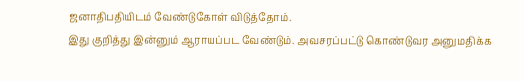ஜனாதிபதியிடம் வேண்டுகோள் விடுத்தோம்.
இது குறித்து இன்னும் ஆராயப்பட வேண்டும். அவசரப்பட்டு கொண்டுவர அனுமதிக்க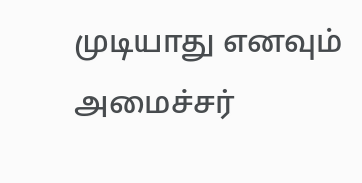முடியாது எனவும் அமைச்சர்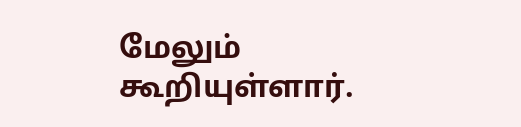மேலும் கூறியுள்ளார்.